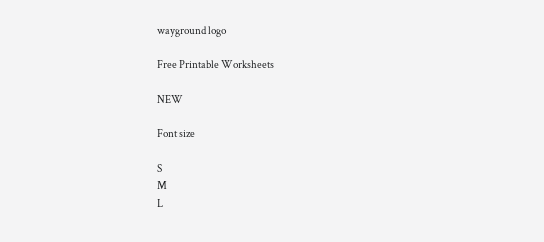wayground logo

Free Printable Worksheets

NEW

Font size

S
M
L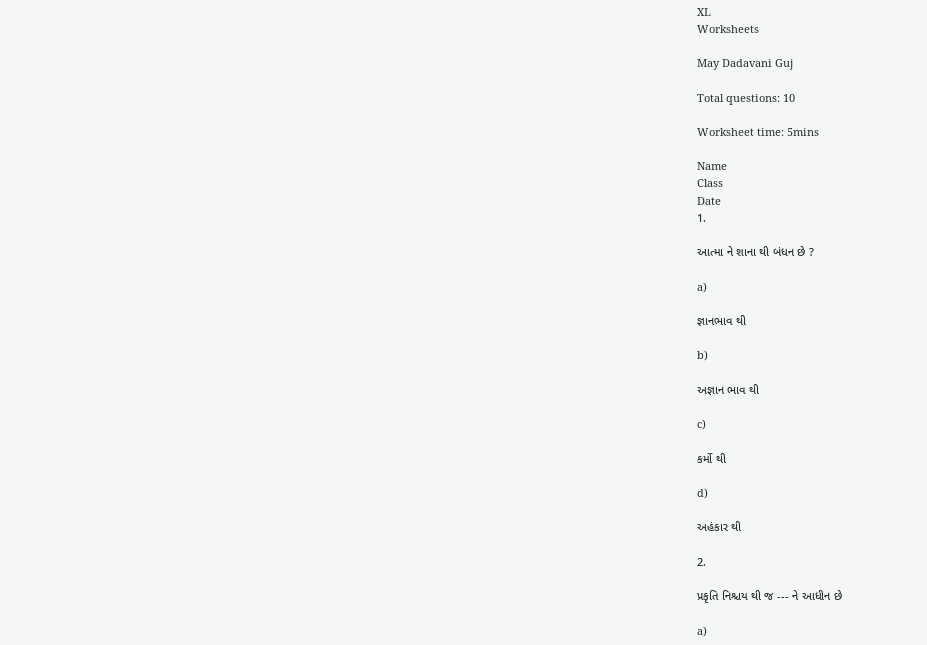XL
Worksheets

May Dadavani Guj

Total questions: 10

Worksheet time: 5mins

Name
Class
Date
1.

આત્મા ને શાના થી બંધન છે ?

a)

જ્ઞાનભાવ થી

b)

અજ્ઞાન ભાવ થી

c)

કર્મો થી

d)

અહંકાર થી

2.

પ્રકૃતિ નિશ્ચય થી જ --- ને આધીન છે

a)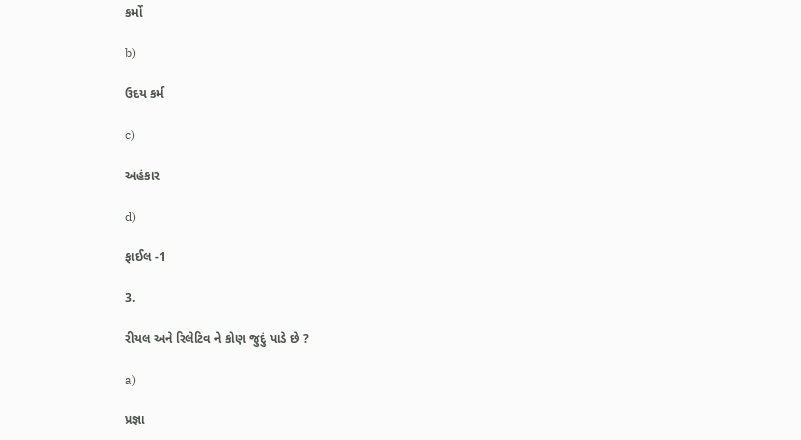કર્મો

b)

ઉદય કર્મ

c)

અહંકાર

d)

ફાઈલ -1

3.

રીયલ અને રિલેટિવ ને કોણ જુદું પાડે છે ?

a)

પ્રજ્ઞા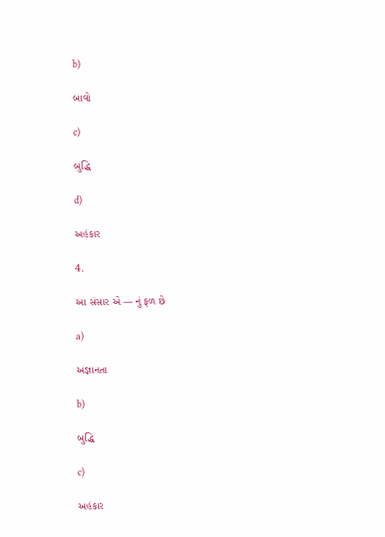b)

બાવો

c)

બુદ્ધિ

d)

અહંકાર

4.

આ સંસાર એ --- નું ફળ છે

a)

અજ્ઞાનતા

b)

બુદ્ધિ

c)

અહંકાર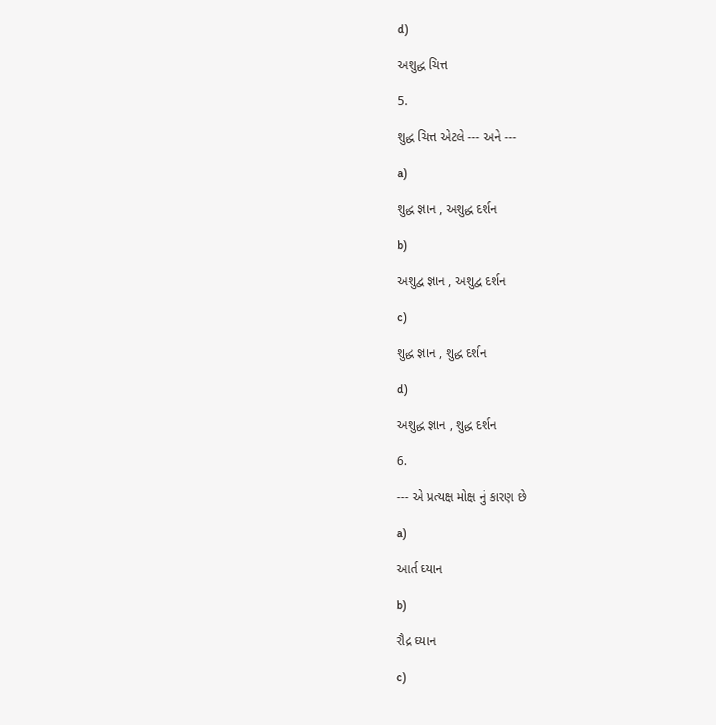d)

અશુદ્ધ ચિત્ત

5.

શુદ્ધ ચિત્ત એટલે --- અને ---

a)

શુદ્ધ જ્ઞાન , અશુદ્ધ દર્શન

b)

અશુદ્વ જ્ઞાન , અશુદ્વ દર્શન

c)

શુદ્ધ જ્ઞાન , શુદ્ધ દર્શન

d)

અશુદ્ધ જ્ઞાન , શુદ્ધ દર્શન

6.

--- એ પ્રત્યક્ષ મોક્ષ નું કારણ છે

a)

આર્ત ઘ્યાન

b)

રૌદ્ર ઘ્યાન

c)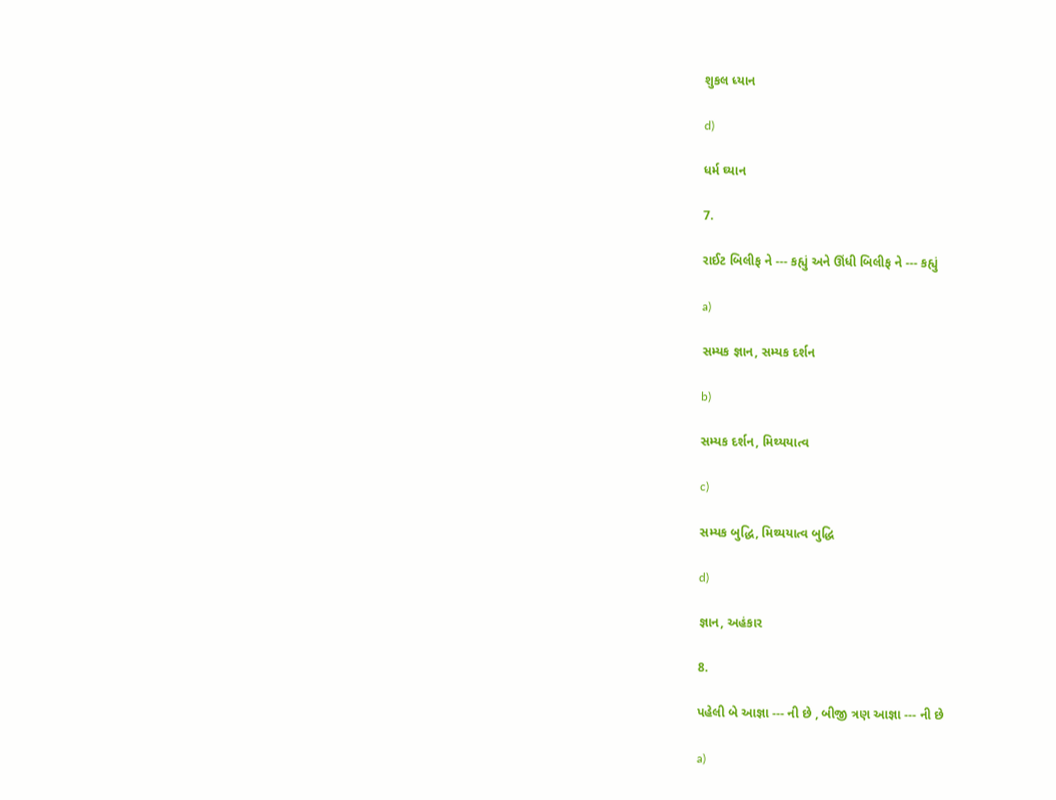શુકલ ધ્યાન

d)

ધર્મ ઘ્યાન

7.

રાઈટ બિલીફ ને --- કહ્યું અને ઊંધી બિલીફ ને --- કહ્યું

a)

સમ્યક જ્ઞાન, સમ્યક દર્શન

b)

સમ્યક દર્શન, મિથ્યયાત્વ

c)

સમ્યક બુદ્ધિ, મિથ્યયાત્વ બુદ્ધિ

d)

જ્ઞાન, અહંકાર

8.

પહેલી બે આજ્ઞા --- ની છે , બીજી ત્રણ આજ્ઞા --- ની છે

a)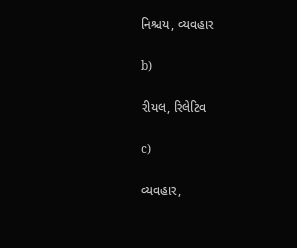નિશ્ચય, વ્યવહાર

b)

રીયલ, રિલેટિવ

c)

વ્યવહાર,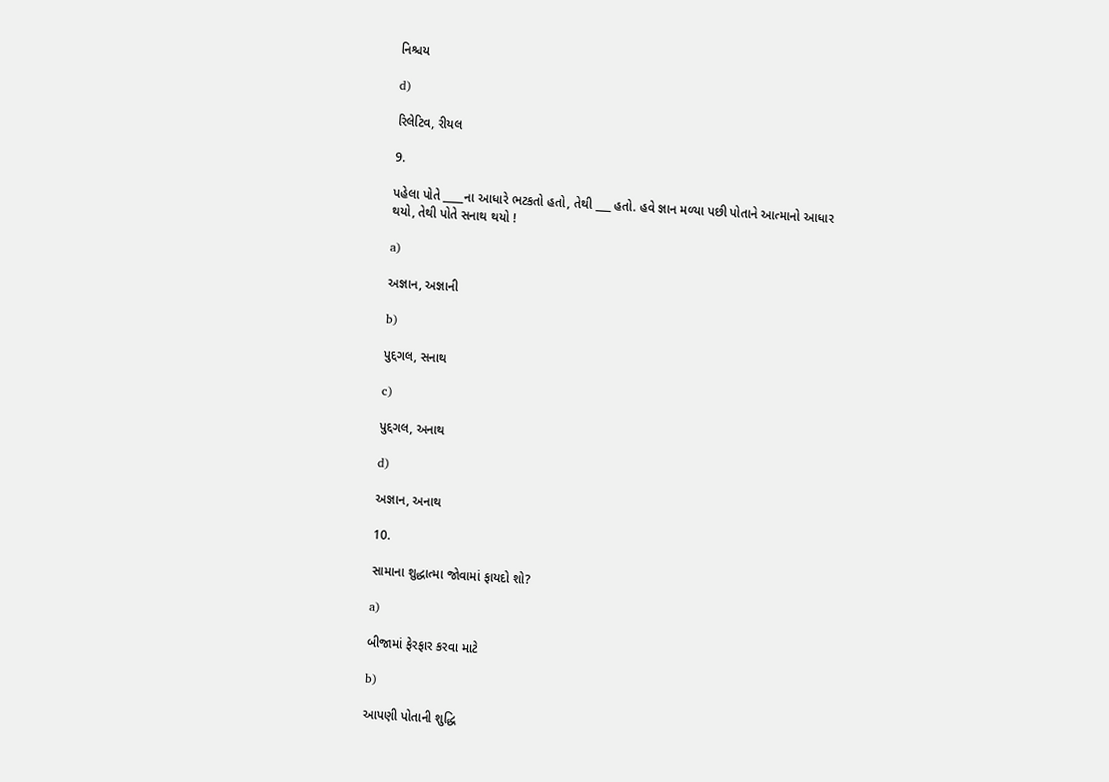નિશ્ચય

d)

રિલેટિવ, રીયલ

9.

પહેલા પોતે ____ના આધારે ભટકતો હતો, તેથી ___ હતો. હવે જ્ઞાન મળ્યા પછી પોતાને આત્માનો આધાર થયો, તેથી પોતે સનાથ થયો !

a)

અજ્ઞાન, અજ્ઞાની

b)

પુદ્દગલ, સનાથ

c)

પુદ્દગલ, અનાથ

d)

અજ્ઞાન, અનાથ

10.

સામાના શુદ્ધાત્મા જોવામાં ફાયદો શો?

a)

બીજામાં ફેરફાર કરવા માટે

b)

આપણી પોતાની શુદ્ધિ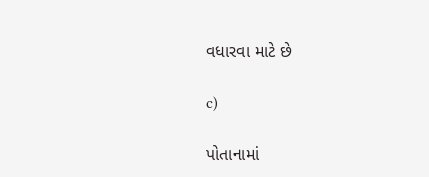વધારવા માટે છે

c)

પોતાનામાં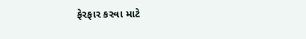ફેરફાર કરવા માટે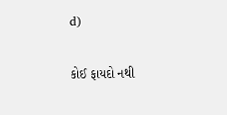d)

કોઈ ફાયદો નથી